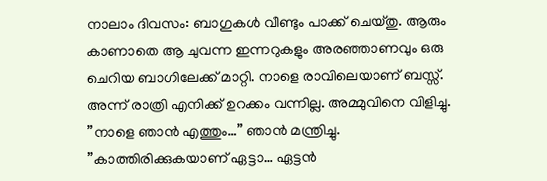നാലാം ദിവസം: ബാഗുകൾ വീണ്ടും പാക്ക് ചെയ്തു. ആരും കാണാതെ ആ ചുവന്ന ഇന്നറുകളും അരഞ്ഞാണവും ഒരു ചെറിയ ബാഗിലേക്ക് മാറ്റി. നാളെ രാവിലെയാണ് ബസ്സ്.
അന്ന് രാത്രി എനിക്ക് ഉറക്കം വന്നില്ല. അമ്മുവിനെ വിളിച്ചു.
”നാളെ ഞാൻ എത്തും…” ഞാൻ മന്ത്രിച്ചു.
”കാത്തിരിക്കുകയാണ് ഏട്ടാ… ഏട്ടൻ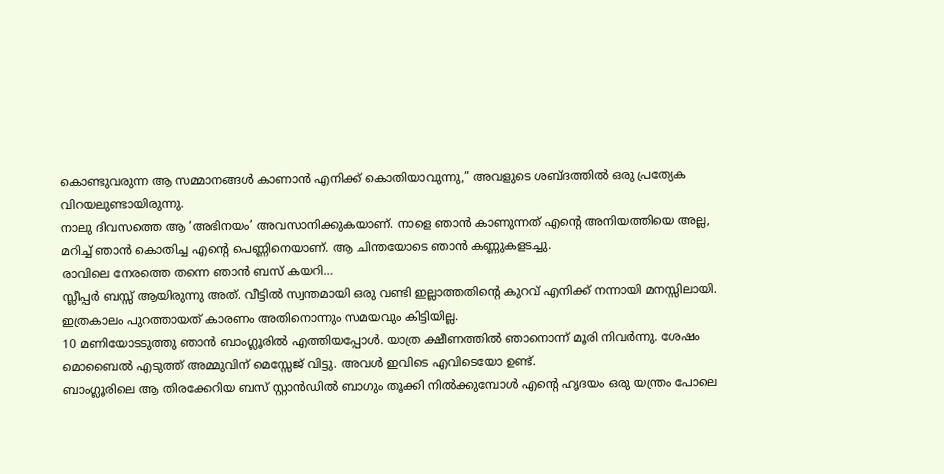കൊണ്ടുവരുന്ന ആ സമ്മാനങ്ങൾ കാണാൻ എനിക്ക് കൊതിയാവുന്നു,” അവളുടെ ശബ്ദത്തിൽ ഒരു പ്രത്യേക വിറയലുണ്ടായിരുന്നു.
നാലു ദിവസത്തെ ആ ‘അഭിനയം’ അവസാനിക്കുകയാണ്. നാളെ ഞാൻ കാണുന്നത് എന്റെ അനിയത്തിയെ അല്ല, മറിച്ച് ഞാൻ കൊതിച്ച എന്റെ പെണ്ണിനെയാണ്. ആ ചിന്തയോടെ ഞാൻ കണ്ണുകളടച്ചു.
രാവിലെ നേരത്തെ തന്നെ ഞാൻ ബസ് കയറി…
സ്ലീപ്പർ ബസ്സ് ആയിരുന്നു അത്. വീട്ടിൽ സ്വന്തമായി ഒരു വണ്ടി ഇല്ലാത്തതിന്റെ കുറവ് എനിക്ക് നന്നായി മനസ്സിലായി. ഇത്രകാലം പുറത്തായത് കാരണം അതിനൊന്നും സമയവും കിട്ടിയില്ല.
10 മണിയോടടുത്തു ഞാൻ ബാംഗ്ലൂരിൽ എത്തിയപ്പോൾ. യാത്ര ക്ഷീണത്തിൽ ഞാനൊന്ന് മൂരി നിവർന്നു. ശേഷം മൊബൈൽ എടുത്ത് അമ്മുവിന് മെസ്സേജ് വിട്ടു. അവൾ ഇവിടെ എവിടെയോ ഉണ്ട്.
ബാംഗ്ലൂരിലെ ആ തിരക്കേറിയ ബസ് സ്റ്റാൻഡിൽ ബാഗും തൂക്കി നിൽക്കുമ്പോൾ എന്റെ ഹൃദയം ഒരു യന്ത്രം പോലെ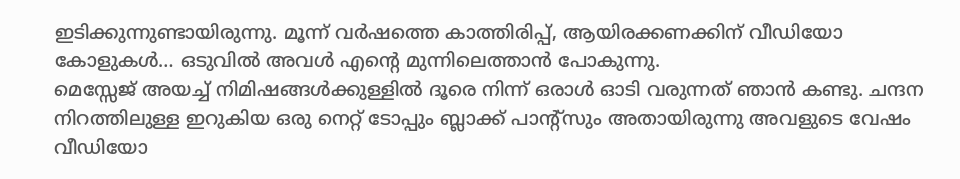ഇടിക്കുന്നുണ്ടായിരുന്നു. മൂന്ന് വർഷത്തെ കാത്തിരിപ്പ്, ആയിരക്കണക്കിന് വീഡിയോ കോളുകൾ… ഒടുവിൽ അവൾ എന്റെ മുന്നിലെത്താൻ പോകുന്നു.
മെസ്സേജ് അയച്ച് നിമിഷങ്ങൾക്കുള്ളിൽ ദൂരെ നിന്ന് ഒരാൾ ഓടി വരുന്നത് ഞാൻ കണ്ടു. ചന്ദന നിറത്തിലുള്ള ഇറുകിയ ഒരു നെറ്റ് ടോപ്പും ബ്ലാക്ക് പാന്റ്സും അതായിരുന്നു അവളുടെ വേഷം വീഡിയോ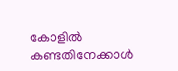കോളിൽ കണ്ടതിനേക്കാൾ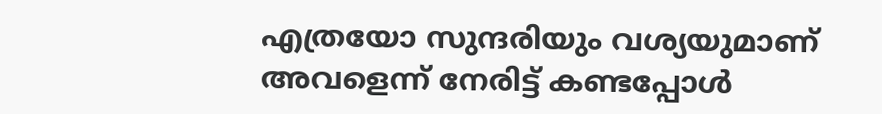എത്രയോ സുന്ദരിയും വശ്യയുമാണ് അവളെന്ന് നേരിട്ട് കണ്ടപ്പോൾ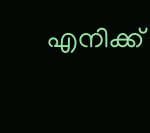എനിക്ക്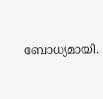ബോധ്യമായി.